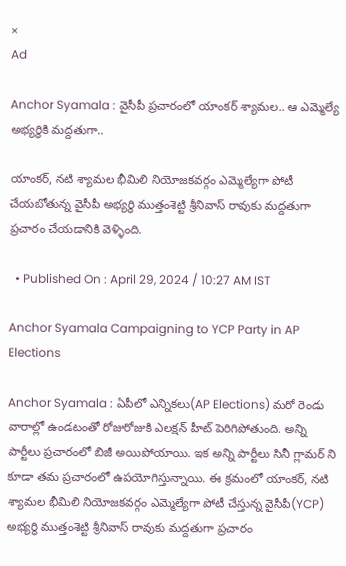×
Ad

Anchor Syamala : వైసీపీ ప్రచారంలో యాంకర్ శ్యామల.. ఆ ఎమ్మెల్యే అభ్యర్థికి మద్దతుగా..

యాంకర్, నటి శ్యామల భీమిలి నియోజకవర్గం ఎమ్మెల్యేగా పోటీ చేయబోతున్న వైసీపీ అభ్యర్థి ముత్తంశెట్టి శ్రీనివాస్ రావుకు మద్దతుగా ప్రచారం చేయడానికి వెళ్ళింది.

  • Published On : April 29, 2024 / 10:27 AM IST

Anchor Syamala Campaigning to YCP Party in AP Elections

Anchor Syamala : ఏపీలో ఎన్నికలు(AP Elections) మరో రెండు వారాల్లో ఉండటంతో రోజురోజుకి ఎలక్షన్ హీట్ పెరిగిపోతుంది. అన్ని పార్టీలు ప్రచారంలో బిజీ అయిపోయాయి. ఇక అన్ని పార్టీలు సినీ గ్లామర్ ని కూడా తమ ప్రచారంలో ఉపయోగిస్తున్నాయి. ఈ క్రమంలో యాంకర్, నటి శ్యామల భీమిలి నియోజకవర్గం ఎమ్మెల్యేగా పోటీ చేస్తున్న వైసీపీ(YCP) అభ్యర్థి ముత్తంశెట్టి శ్రీనివాస్ రావుకు మద్దతుగా ప్రచారం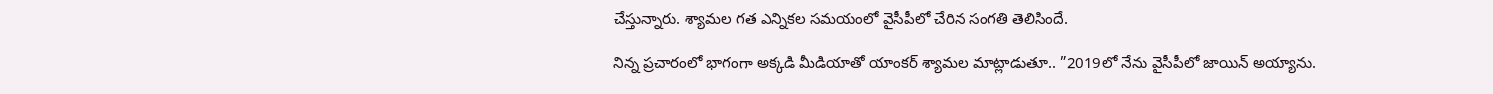చేస్తున్నారు. శ్యామల గత ఎన్నికల సమయంలో వైసీపీలో చేరిన సంగతి తెలిసిందే.

నిన్న ప్రచారంలో భాగంగా అక్కడి మీడియాతో యాంకర్ శ్యామల మాట్లాడుతూ.. ”2019లో నేను వైసీపీలో జాయిన్ అయ్యాను.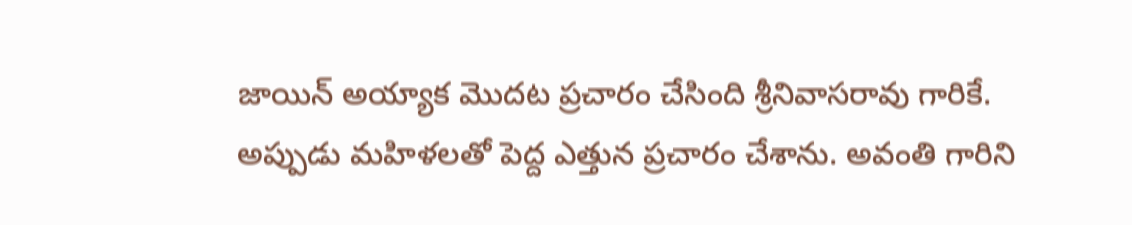జాయిన్ అయ్యాక మొదట ప్రచారం చేసింది శ్రీనివాసరావు గారికే. అప్పుడు మహిళలతో పెద్ద ఎత్తున ప్రచారం చేశాను. అవంతి గారిని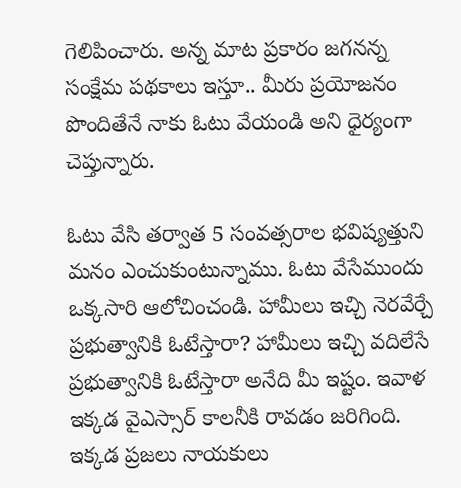గెలిపించారు. అన్న మాట ప్రకారం జగనన్న సంక్షేమ పథకాలు ఇస్తూ.. మీరు ప్రయోజనం పొందితేనే నాకు ఓటు వేయండి అని ధైర్యంగా చెప్తున్నారు.

ఓటు వేసి తర్వాత 5 సంవత్సరాల భవిష్యత్తుని మనం ఎంచుకుంటున్నాము. ఓటు వేసేముందు ఒక్కసారి ఆలోచించండి. హామీలు ఇచ్చి నెరవేర్చే ప్రభుత్వానికి ఓటేస్తారా? హామీలు ఇచ్చి వదిలేసే ప్రభుత్వానికి ఓటేస్తారా అనేది మీ ఇష్టం. ఇవాళ ఇక్కడ వైఎస్సార్ కాలనీకి రావడం జరిగింది. ఇక్కడ ప్రజలు నాయకులు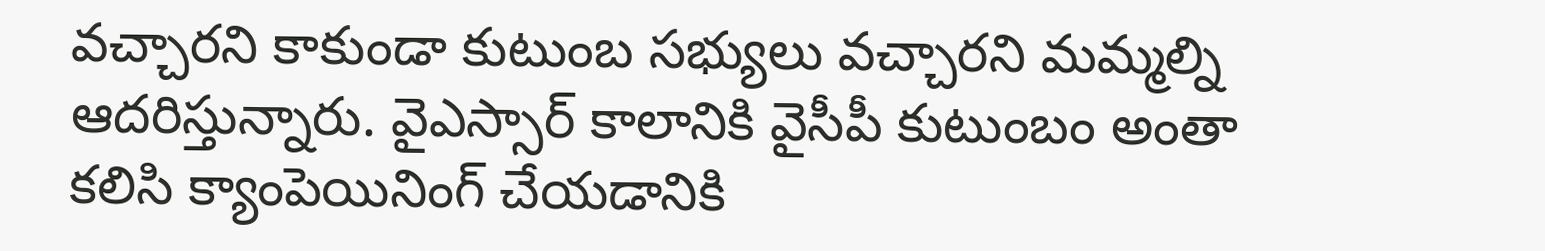వచ్చారని కాకుండా కుటుంబ సభ్యులు వచ్చారని మమ్మల్ని ఆదరిస్తున్నారు. వైఎస్సార్ కాలానికి వైసీపీ కుటుంబం అంతా కలిసి క్యాంపెయినింగ్ చేయడానికి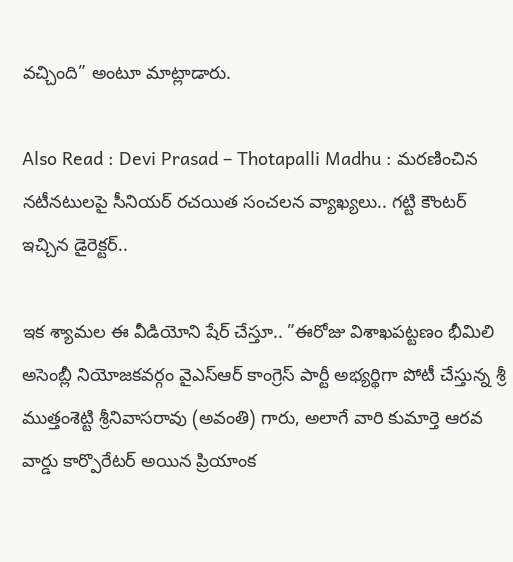వచ్చింది” అంటూ మాట్లాడారు.

Also Read : Devi Prasad – Thotapalli Madhu : మరణించిన నటీనటులపై సీనియర్ రచయిత సంచలన వ్యాఖ్యలు.. గట్టి కౌంటర్ ఇచ్చిన డైరెక్టర్..

ఇక శ్యామల ఈ వీడియోని షేర్ చేస్తూ.. ”ఈరోజు విశాఖపట్టణం భీమిలి అసెంబ్లీ నియోజకవర్గం వైఎస్ఆర్ కాంగ్రెస్ పార్టీ అభ్యర్థిగా పోటీ చేస్తున్న శ్రీ ముత్తంశెట్టి శ్రీనివాసరావు (అవంతి) గారు, అలాగే వారి కుమార్తె ఆరవ వార్డు కార్పొరేటర్ అయిన ప్రియాంక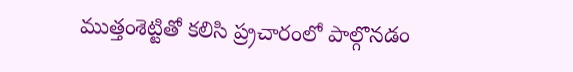ముత్తంశెట్టితో కలిసి ప్ర్రచారంలో పాల్గొనడం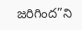జరిగింద”ని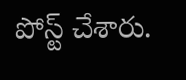పోస్ట్ చేశారు.